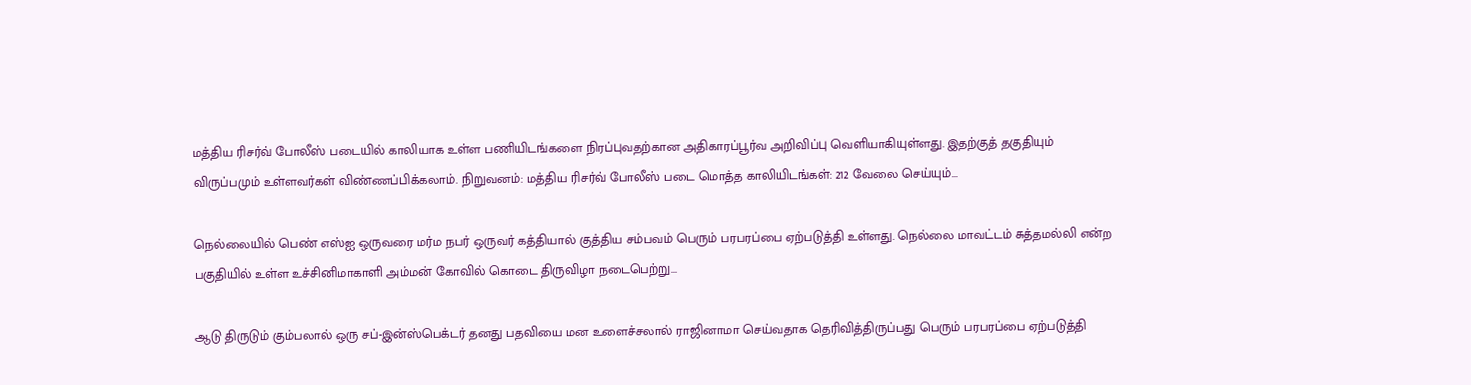மத்திய ரிசர்வ் போலீஸ் படையில் காலியாக உள்ள பணியிடங்களை நிரப்புவதற்கான அதிகாரப்பூர்வ அறிவிப்பு வெளியாகியுள்ளது. இதற்குத் தகுதியும் விருப்பமும் உள்ளவர்கள் விண்ணப்பிக்கலாம். நிறுவனம்: மத்திய ரிசர்வ் போலீஸ் படை மொத்த காலியிடங்கள்: 212 வேலை செய்யும்...

நெல்லையில் பெண் எஸ்ஐ ஒருவரை மர்ம நபர் ஒருவர் கத்தியால் குத்திய சம்பவம் பெரும் பரபரப்பை ஏற்படுத்தி உள்ளது. நெல்லை மாவட்டம் சுத்தமல்லி என்ற பகுதியில் உள்ள உச்சினிமாகாளி அம்மன் கோவில் கொடை திருவிழா நடைபெற்று...

ஆடு திருடும் கும்பலால் ஒரு சப்-இன்ஸ்பெக்டர் தனது பதவியை மன உளைச்சலால் ராஜினாமா செய்வதாக தெரிவித்திருப்பது பெரும் பரபரப்பை ஏற்படுத்தி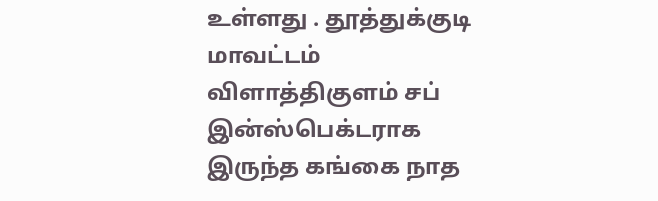உள்ளது . தூத்துக்குடி மாவட்டம் விளாத்திகுளம் சப் இன்ஸ்பெக்டராக இருந்த கங்கை நாத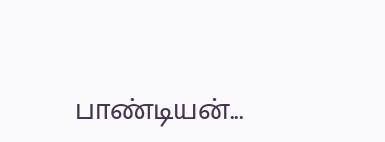பாண்டியன்...